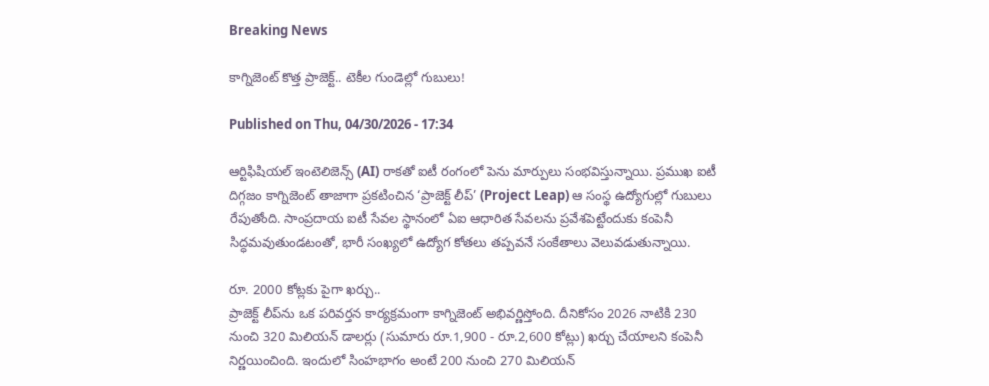Breaking News

కాగ్నిజెంట్ కొత్త ప్రాజెక్ట్‌.. టెకీల గుండెల్లో గుబులు!

Published on Thu, 04/30/2026 - 17:34

ఆర్టిఫిషియల్ ఇంటెలిజెన్స్ (AI) రాకతో ఐటీ రంగంలో పెను మార్పులు సంభవిస్తున్నాయి. ప్రముఖ ఐటీ దిగ్గజం కాగ్నిజెంట్ తాజాగా ప్రకటించిన ‘ప్రాజెక్ట్ లీప్’ (Project Leap) ఆ సంస్థ ఉద్యోగుల్లో గుబులు రేపుతోంది. సాంప్రదాయ ఐటీ సేవల స్థానంలో ఏఐ ఆధారిత సేవలను ప్రవేశపెట్టేందుకు కంపెనీ సిద్ధమవుతుండటంతో, భారీ సంఖ్యలో ఉద్యోగ కోతలు తప్పవనే సంకేతాలు వెలువడుతున్నాయి.

రూ. 2000 కోట్లకు పైగా ఖర్చు..
ప్రాజెక్ట్ లీప్‌ను ఒక పరివర్తన కార్యక్రమంగా కాగ్నిజెంట్ అభివర్ణిస్తోంది. దీనికోసం 2026 నాటికి 230 నుంచి 320 మిలియన్ డాలర్లు (సుమారు రూ.1,900 - రూ.2,600 కోట్లు) ఖర్చు చేయాలని కంపెనీ నిర్ణయించింది. ఇందులో సింహభాగం అంటే 200 నుంచి 270 మిలియన్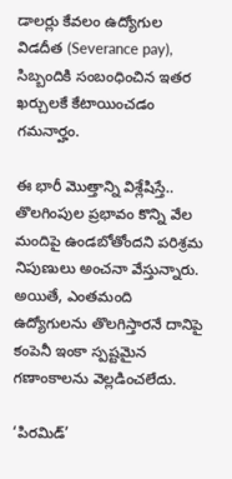డాలర్లు కేవలం ఉద్యోగుల విడదీత (Severance pay), సిబ్బందికి సంబంధించిన ఇతర ఖర్చులకే కేటాయించడం గమనార్హం.

ఈ భారీ మొత్తాన్ని విశ్లేషిస్తే.. తొలగింపుల ప్రభావం కొన్ని వేల మందిపై ఉండబోతోందని పరిశ్రమ నిపుణులు అంచనా వేస్తున్నారు. అయితే, ఎంతమంది ఉద్యోగులను తొలగిస్తారనే దానిపై కంపెనీ ఇంకా స్పష్టమైన గణాంకాలను వెల్లడించలేదు.

‘పిరమిడ్’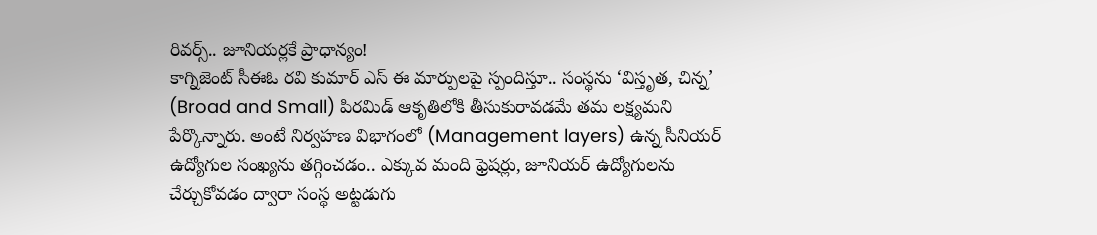రివర్స్‌.. జూనియర్లకే ప్రాధాన్యం!
కాగ్నిజెంట్ సీఈఓ రవి కుమార్ ఎస్ ఈ మార్పులపై స్పందిస్తూ.. సంస్థను ‘విస్తృత, చిన్న’ (Broad and Small) పిరమిడ్ ఆకృతిలోకి తీసుకురావడమే తమ లక్ష్యమని పేర్కొన్నారు. అంటే నిర్వహణ విభాగంలో (Management layers) ఉన్న సీనియర్ ఉద్యోగుల సంఖ్యను తగ్గించడం.. ఎక్కువ మంది ఫ్రెషర్లు, జూనియర్ ఉద్యోగులను చేర్చుకోవడం ద్వారా సంస్థ అట్టడుగు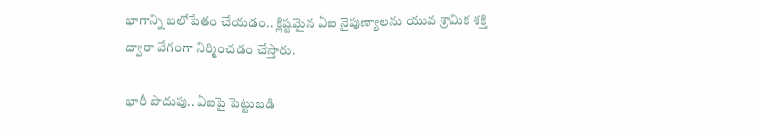భాగాన్ని బలోపేతం చేయడం.. క్లిష్టమైన ఏఐ నైపుణ్యాలను యువ శ్రామిక శక్తి ద్వారా వేగంగా నిర్మించడం చేస్తారు.

భారీ పొదుపు.. ఏఐపై పెట్టుబడి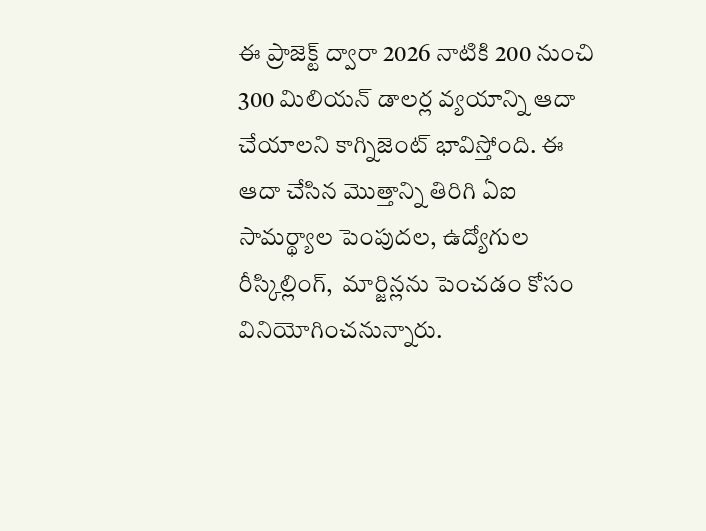ఈ ప్రాజెక్ట్ ద్వారా 2026 నాటికి 200 నుంచి 300 మిలియన్ డాలర్ల వ్యయాన్ని ఆదా చేయాలని కాగ్నిజెంట్ భావిస్తోంది. ఈ ఆదా చేసిన మొత్తాన్ని తిరిగి ఏఐ సామర్థ్యాల పెంపుదల, ఉద్యోగుల రీస్కిల్లింగ్,  మార్జిన్లను పెంచడం కోసం వినియోగించనున్నారు.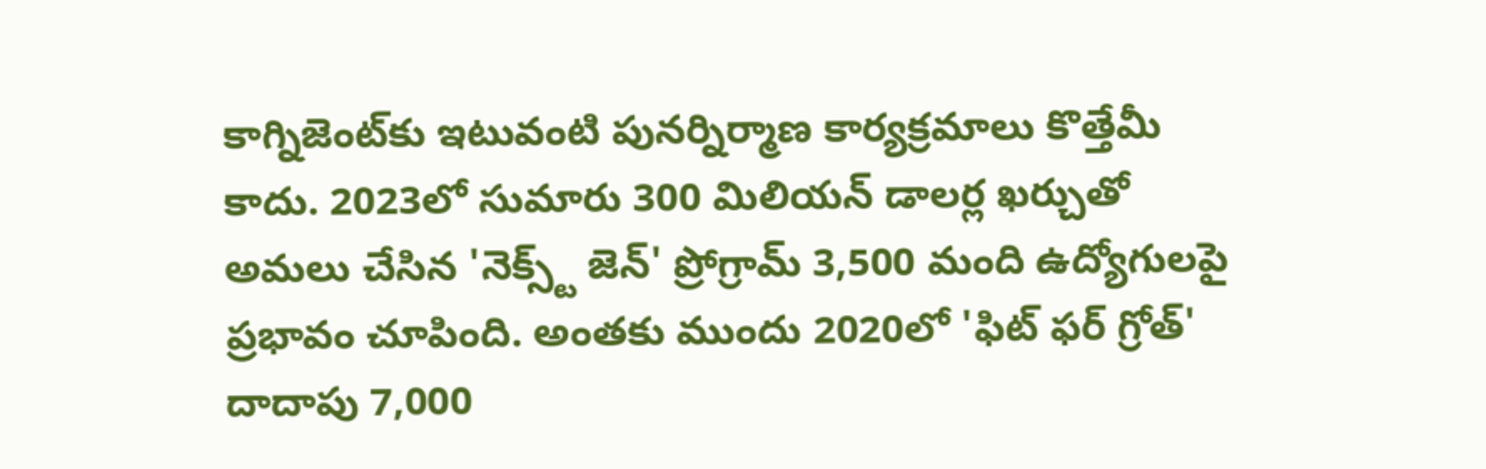కాగ్నిజెంట్‌కు ఇటువంటి పునర్నిర్మాణ కార్యక్రమాలు కొత్తేమీ కాదు. 2023లో సుమారు 300 మిలియన్‌ డాలర్ల ఖర్చుతో అమలు చేసిన 'నెక్స్ట్ జెన్' ప్రోగ్రామ్ 3,500 మంది ఉద్యోగులపై ప్రభావం చూపింది. అంతకు ముందు 2020లో 'ఫిట్ ఫర్ గ్రోత్' దాదాపు 7,000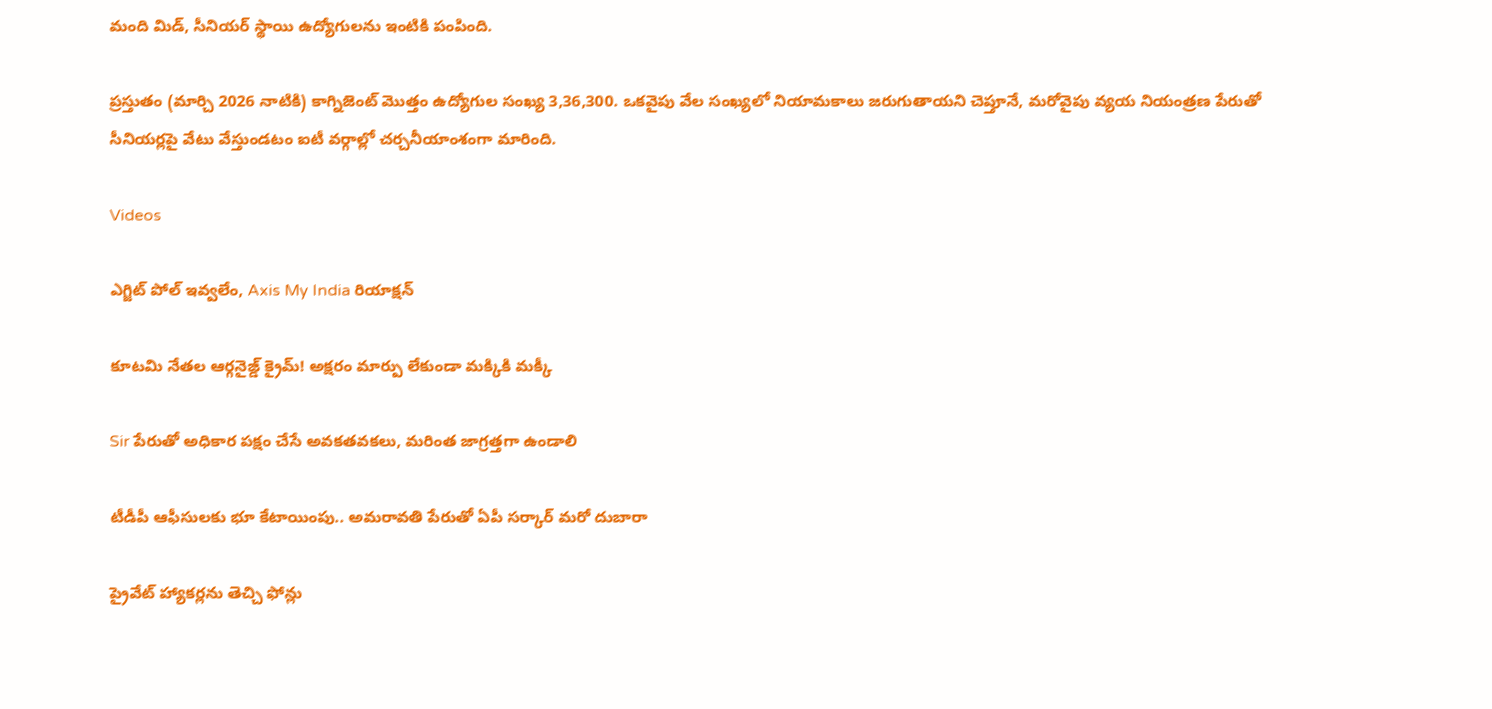మంది మిడ్, సీనియర్ స్థాయి ఉద్యోగులను ఇంటికి పంపింది.

ప్రస్తుతం (మార్చి 2026 నాటికి) కాగ్నిజెంట్ మొత్తం ఉద్యోగుల సంఖ్య 3,36,300. ఒకవైపు వేల సంఖ్యలో నియామకాలు జరుగుతాయని చెప్తూనే, మరోవైపు వ్యయ నియంత్రణ పేరుతో సీనియర్లపై వేటు వేస్తుండటం ఐటీ వర్గాల్లో చర్చనీయాంశంగా మారింది.

Videos

ఎగ్జిట్ పోల్ ఇవ్వలేం, Axis My India రియాక్షన్

కూటమి నేతల ఆర్గనైజ్డ్ క్రైమ్! అక్షరం మార్పు లేకుండా మక్కికి మక్కీ

Sir పేరుతో అధికార పక్షం చేసే అవకతవకలు, మరింత జాగ్రత్తగా ఉండాలి

టీడీపీ ఆఫీసులకు భూ కేటాయింపు.. అమరావతి పేరుతో ఏపీ సర్కార్ మరో దుబారా

ప్రైవేట్ హ్యాకర్లను తెచ్చి ఫోన్లు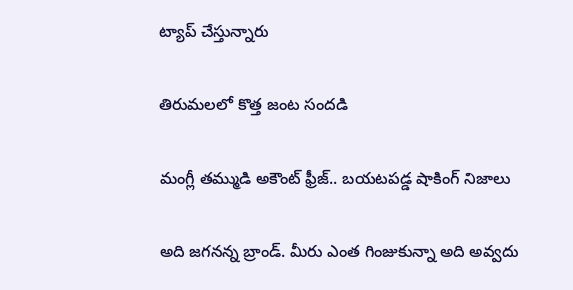ట్యాప్ చేస్తున్నారు

తిరుమలలో కొత్త జంట సందడి

మంగ్లీ తమ్ముడి అకౌంట్ ఫ్రీజ్.. బయటపడ్డ షాకింగ్ నిజాలు

అది జగనన్న బ్రాండ్. మీరు ఎంత గింజుకున్నా అది అవ్వదు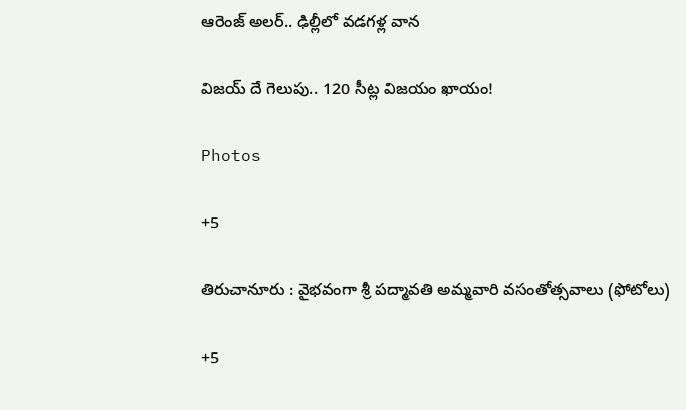ఆరెంజ్ అలర్.. ఢిల్లీలో వడగళ్ల వాన

విజయ్ దే గెలుపు.. 120 సీట్ల విజయం ఖాయం!

Photos

+5

తిరుచానూరు : వైభవంగా శ్రీ పద్మావతి అమ్మవారి వసంతోత్సవాలు (ఫోటోలు)

+5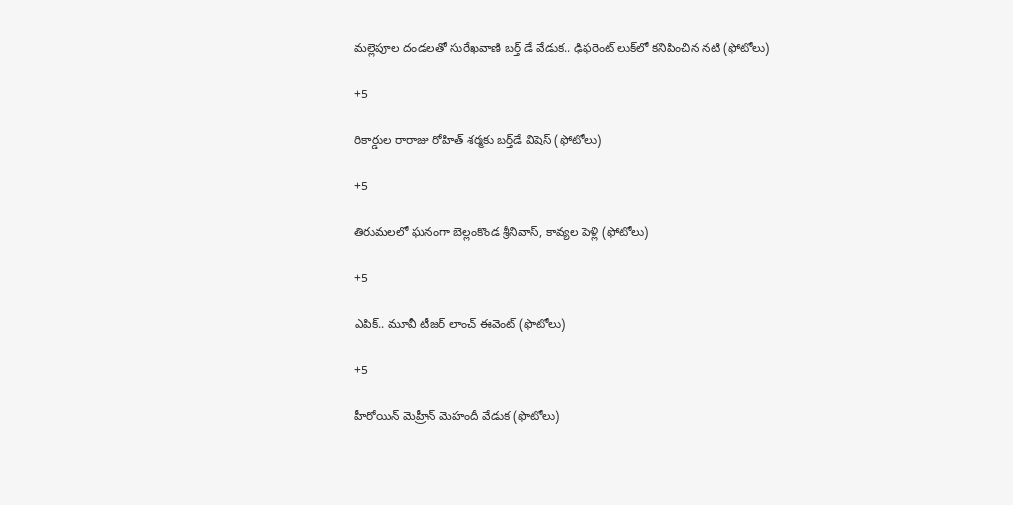మల్లెపూల దండలతో సురేఖవాణి బర్త్ డే వేడుక.. ఢిఫరెంట్‌ లుక్‌లో కనిపించిన నటి (ఫోటోలు)

+5

రికార్డుల రారాజు రోహిత్ శర్మకు బర్త్‌డే విషెస్ (ఫోటోలు)

+5

తిరుమలలో ఘనంగా బెల్లంకొండ శ్రీనివాస్, కావ్యల పెళ్లి (ఫోటోలు)

+5

ఎపిక్.. మూవీ టీజర్‌ లాంచ్‌ ఈవెంట్‌ (ఫొటోలు)

+5

హీరోయిన్ మెహ్రీన్ మెహందీ వేడుక (ఫొటోలు)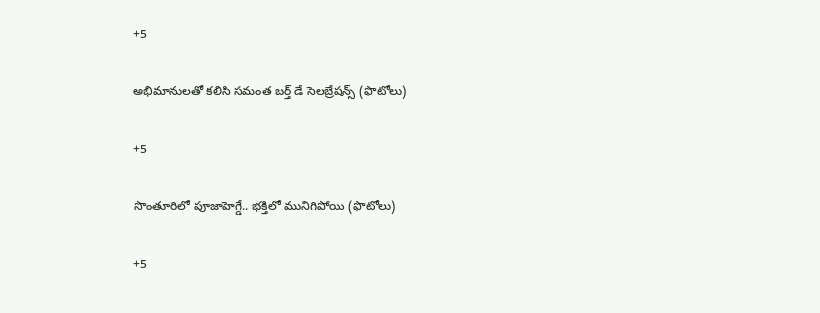+5

అభిమానులతో కలిసి సమంత బర్త్ డే సెలబ్రేషన్స్ (ఫొటోలు)

+5

సొంతూరిలో పూజాహెగ్డే.. భక్తిలో మునిగిపోయి (ఫొటోలు)

+5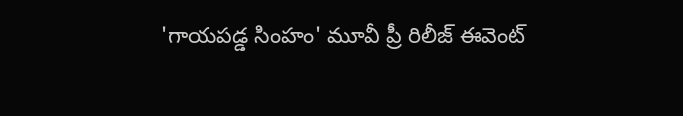'గాయపడ్డ సింహం' మూవీ ప్రీ రిలీజ్ ఈవెంట్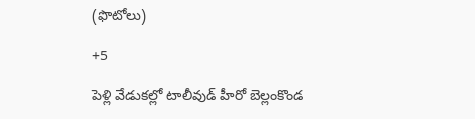(ఫొటోలు)

+5

పెళ్లి వేడుకల్లో టాలీవుడ్ హీరో బెల్లంకొండ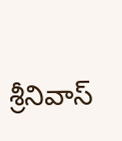శ్రీనివాస్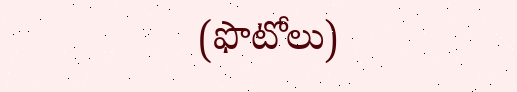(ఫొటోలు)